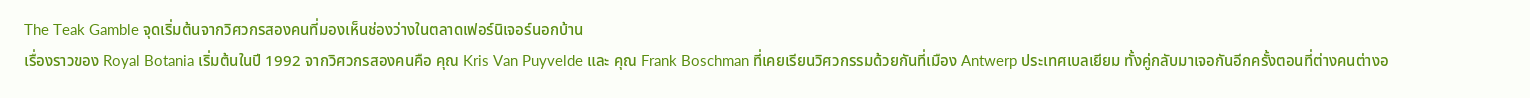The Teak Gamble จุดเริ่มต้นจากวิศวกรสองคนที่มองเห็นช่องว่างในตลาดเฟอร์นิเจอร์นอกบ้าน
เรื่องราวของ Royal Botania เริ่มต้นในปี 1992 จากวิศวกรสองคนคือ คุณ Kris Van Puyvelde และ คุณ Frank Boschman ที่เคยเรียนวิศวกรรมด้วยกันที่เมือง Antwerp ประเทศเบลเยียม ทั้งคู่กลับมาเจอกันอีกครั้งตอนที่ต่างคนต่างอ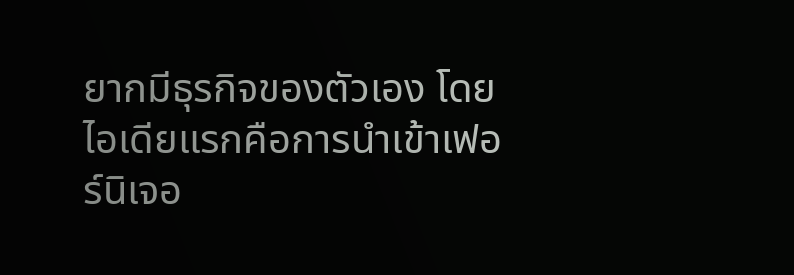ยากมีธุรกิจของตัวเอง โดยไอเดียแรกคือการนำเข้าเฟอร์นิเจอ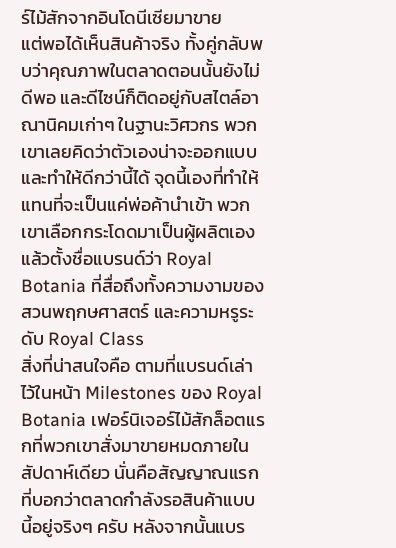ร์ไม้สักจากอินโดนีเซียมาขาย
แต่พอได้เห็นสินค้าจริง ทั้งคู่กลับพบว่าคุณภาพในตลาดตอนนั้นยังไม่ดีพอ และดีไซน์ก็ติดอยู่กับสไตล์อาณานิคมเก่าๆ ในฐานะวิศวกร พวกเขาเลยคิดว่าตัวเองน่าจะออกแบบและทำให้ดีกว่านี้ได้ จุดนี้เองที่ทำให้แทนที่จะเป็นแค่พ่อค้านำเข้า พวกเขาเลือกกระโดดมาเป็นผู้ผลิตเอง แล้วตั้งชื่อแบรนด์ว่า Royal Botania ที่สื่อถึงทั้งความงามของสวนพฤกษศาสตร์ และความหรูระดับ Royal Class
สิ่งที่น่าสนใจคือ ตามที่แบรนด์เล่าไว้ในหน้า Milestones ของ Royal Botania เฟอร์นิเจอร์ไม้สักล็อตแรกที่พวกเขาสั่งมาขายหมดภายในสัปดาห์เดียว นั่นคือสัญญาณแรกที่บอกว่าตลาดกำลังรอสินค้าแบบนี้อยู่จริงๆ ครับ หลังจากนั้นแบร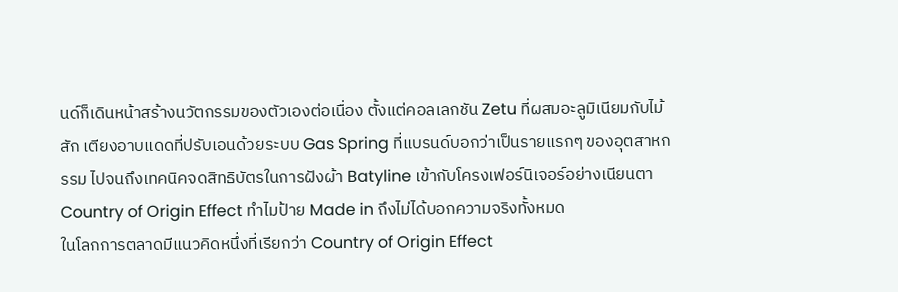นด์ก็เดินหน้าสร้างนวัตกรรมของตัวเองต่อเนื่อง ตั้งแต่คอลเลกชัน Zetu ที่ผสมอะลูมิเนียมกับไม้สัก เตียงอาบแดดที่ปรับเอนด้วยระบบ Gas Spring ที่แบรนด์บอกว่าเป็นรายแรกๆ ของอุตสาหกรรม ไปจนถึงเทคนิคจดสิทธิบัตรในการฝังผ้า Batyline เข้ากับโครงเฟอร์นิเจอร์อย่างเนียนตา
Country of Origin Effect ทำไมป้าย Made in ถึงไม่ได้บอกความจริงทั้งหมด
ในโลกการตลาดมีแนวคิดหนึ่งที่เรียกว่า Country of Origin Effect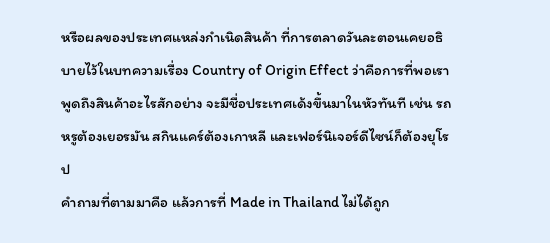หรือผลของประเทศแหล่งกำเนิดสินค้า ที่การตลาดวันละตอนเคยอธิบายไว้ในบทความเรื่อง Country of Origin Effect ว่าคือการที่พอเราพูดถึงสินค้าอะไรสักอย่าง จะมีชื่อประเทศเด้งขึ้นมาในหัวทันที เช่น รถหรูต้องเยอรมัน สกินแคร์ต้องเกาหลี และเฟอร์นิเจอร์ดีไซน์ก็ต้องยุโรป
คำถามที่ตามมาคือ แล้วการที่ Made in Thailand ไม่ได้ถูก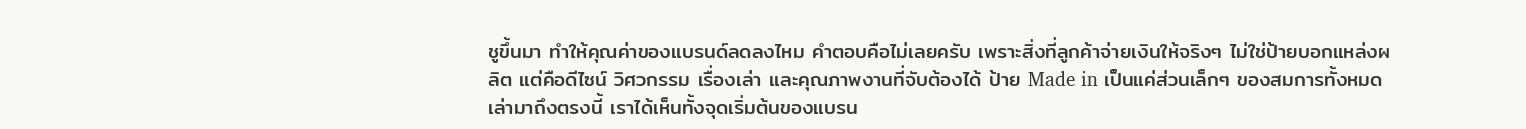ชูขึ้นมา ทำให้คุณค่าของแบรนด์ลดลงไหม คำตอบคือไม่เลยครับ เพราะสิ่งที่ลูกค้าจ่ายเงินให้จริงๆ ไม่ใช่ป้ายบอกแหล่งผลิต แต่คือดีไซน์ วิศวกรรม เรื่องเล่า และคุณภาพงานที่จับต้องได้ ป้าย Made in เป็นแค่ส่วนเล็กๆ ของสมการทั้งหมด
เล่ามาถึงตรงนี้ เราได้เห็นทั้งจุดเริ่มต้นของแบรน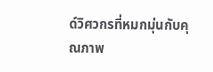ด์วิศวกรที่หมกมุ่นกับคุณภาพ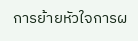การย้ายหัวใจการผ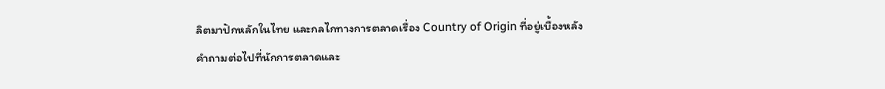ลิตมาปักหลักในไทย และกลไกทางการตลาดเรื่อง Country of Origin ที่อยู่เบื้องหลัง คำถามต่อไปที่นักการตลาดและ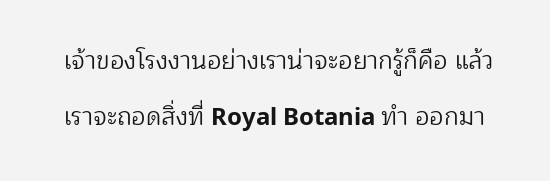เจ้าของโรงงานอย่างเราน่าจะอยากรู้ก็คือ แล้วเราจะถอดสิ่งที่ Royal Botania ทำ ออกมา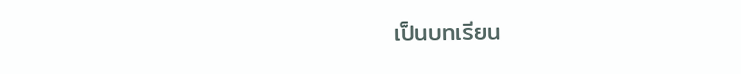เป็นบทเรียน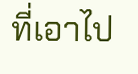ที่เอาไป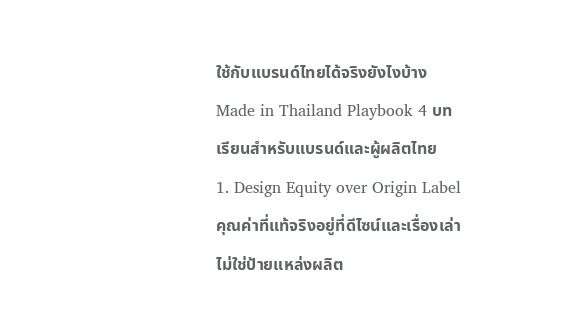ใช้กับแบรนด์ไทยได้จริงยังไงบ้าง
Made in Thailand Playbook 4 บทเรียนสำหรับแบรนด์และผู้ผลิตไทย
1. Design Equity over Origin Label คุณค่าที่แท้จริงอยู่ที่ดีไซน์และเรื่องเล่า ไม่ใช่ป้ายแหล่งผลิต